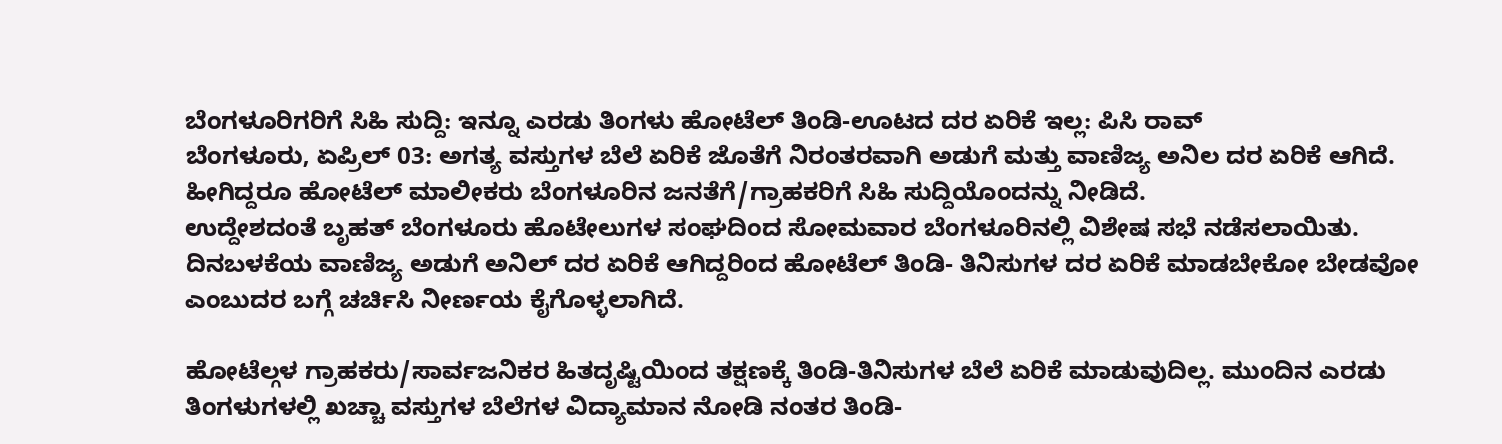ಬೆಂಗಳೂರಿಗರಿಗೆ ಸಿಹಿ ಸುದ್ದಿ: ಇನ್ನೂ ಎರಡು ತಿಂಗಳು ಹೋಟೆಲ್ ತಿಂಡಿ-ಊಟದ ದರ ಏರಿಕೆ ಇಲ್ಲ: ಪಿಸಿ ರಾವ್
ಬೆಂಗಳೂರು, ಏಪ್ರಿಲ್ 03: ಅಗತ್ಯ ವಸ್ತುಗಳ ಬೆಲೆ ಏರಿಕೆ ಜೊತೆಗೆ ನಿರಂತರವಾಗಿ ಅಡುಗೆ ಮತ್ತು ವಾಣಿಜ್ಯ ಅನಿಲ ದರ ಏರಿಕೆ ಆಗಿದೆ. ಹೀಗಿದ್ದರೂ ಹೋಟೆಲ್ ಮಾಲೀಕರು ಬೆಂಗಳೂರಿನ ಜನತೆಗೆ/ಗ್ರಾಹಕರಿಗೆ ಸಿಹಿ ಸುದ್ದಿಯೊಂದನ್ನು ನೀಡಿದೆ.
ಉದ್ದೇಶದಂತೆ ಬೃಹತ್ ಬೆಂಗಳೂರು ಹೊಟೇಲುಗಳ ಸಂಘದಿಂದ ಸೋಮವಾರ ಬೆಂಗಳೂರಿನಲ್ಲಿ ವಿಶೇಷ ಸಭೆ ನಡೆಸಲಾಯಿತು. ದಿನಬಳಕೆಯ ವಾಣಿಜ್ಯ ಅಡುಗೆ ಅನಿಲ್ ದರ ಏರಿಕೆ ಆಗಿದ್ದರಿಂದ ಹೋಟೆಲ್ ತಿಂಡಿ- ತಿನಿಸುಗಳ ದರ ಏರಿಕೆ ಮಾಡಬೇಕೋ ಬೇಡವೋ ಎಂಬುದರ ಬಗ್ಗೆ ಚರ್ಚಿಸಿ ನೀರ್ಣಯ ಕೈಗೊಳ್ಳಲಾಗಿದೆ.

ಹೋಟೆಲ್ಗಳ ಗ್ರಾಹಕರು/ಸಾರ್ವಜನಿಕರ ಹಿತದೃಷ್ಟಿಯಿಂದ ತಕ್ಷಣಕ್ಕೆ ತಿಂಡಿ-ತಿನಿಸುಗಳ ಬೆಲೆ ಏರಿಕೆ ಮಾಡುವುದಿಲ್ಲ. ಮುಂದಿನ ಎರಡು ತಿಂಗಳುಗಳಲ್ಲಿ ಖಚ್ಚಾ ವಸ್ತುಗಳ ಬೆಲೆಗಳ ವಿದ್ಯಾಮಾನ ನೋಡಿ ನಂತರ ತಿಂಡಿ-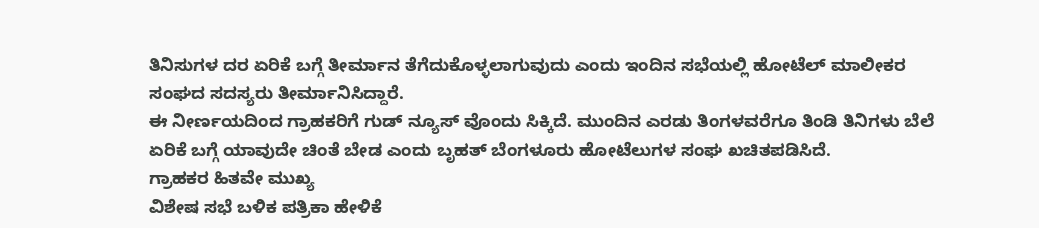ತಿನಿಸುಗಳ ದರ ಏರಿಕೆ ಬಗ್ಗೆ ತೀರ್ಮಾನ ತೆಗೆದುಕೊಳ್ಳಲಾಗುವುದು ಎಂದು ಇಂದಿನ ಸಭೆಯಲ್ಲಿ ಹೋಟೆಲ್ ಮಾಲೀಕರ ಸಂಘದ ಸದಸ್ಯರು ತೀರ್ಮಾನಿಸಿದ್ದಾರೆ.
ಈ ನೀರ್ಣಯದಿಂದ ಗ್ರಾಹಕರಿಗೆ ಗುಡ್ ನ್ಯೂಸ್ ವೊಂದು ಸಿಕ್ಕಿದೆ. ಮುಂದಿನ ಎರಡು ತಿಂಗಳವರೆಗೂ ತಿಂಡಿ ತಿನಿಗಳು ಬೆಲೆ ಏರಿಕೆ ಬಗ್ಗೆ ಯಾವುದೇ ಚಿಂತೆ ಬೇಡ ಎಂದು ಬೃಹತ್ ಬೆಂಗಳೂರು ಹೋಟೆಲುಗಳ ಸಂಘ ಖಚಿತಪಡಿಸಿದೆ.
ಗ್ರಾಹಕರ ಹಿತವೇ ಮುಖ್ಯ
ವಿಶೇಷ ಸಭೆ ಬಳಿಕ ಪತ್ರಿಕಾ ಹೇಳಿಕೆ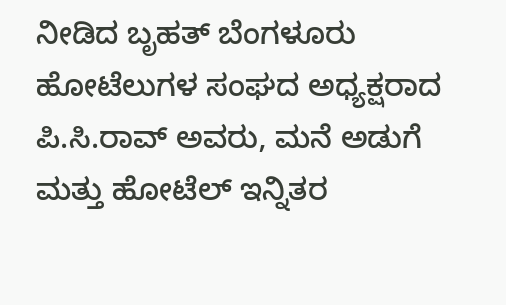ನೀಡಿದ ಬೃಹತ್ ಬೆಂಗಳೂರು ಹೋಟೆಲುಗಳ ಸಂಘದ ಅಧ್ಯಕ್ಷರಾದ ಪಿ.ಸಿ.ರಾವ್ ಅವರು, ಮನೆ ಅಡುಗೆ ಮತ್ತು ಹೋಟೆಲ್ ಇನ್ನಿತರ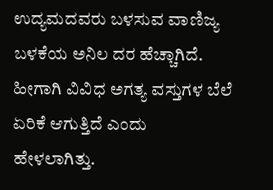ಉದ್ಯಮದವರು ಬಳಸುವ ವಾಣಿಜ್ಯ ಬಳಕೆಯ ಅನಿಲ ದರ ಹೆಚ್ಚಾಗಿದೆ. ಹೀಗಾಗಿ ವಿವಿಧ ಅಗತ್ಯ ವಸ್ತುಗಳ ಬೆಲೆ ಏರಿಕೆ ಆಗುತ್ತಿದೆ ಎಂದು ಹೇಳಲಾಗಿತ್ತು.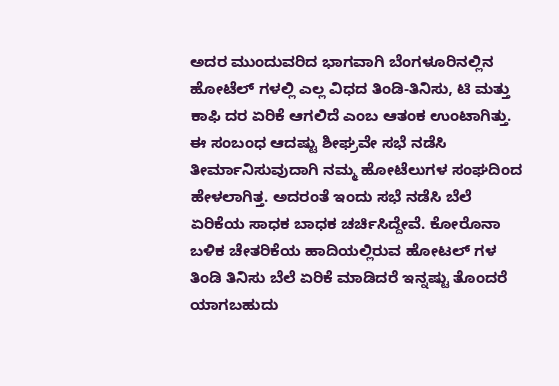ಅದರ ಮುಂದುವರಿದ ಭಾಗವಾಗಿ ಬೆಂಗಳೂರಿನಲ್ಲಿನ ಹೋಟೆಲ್ ಗಳಲ್ಲಿ ಎಲ್ಲ ವಿಧದ ತಿಂಡಿ-ತಿನಿಸು, ಟಿ ಮತ್ತು ಕಾಫಿ ದರ ಏರಿಕೆ ಆಗಲಿದೆ ಎಂಬ ಆತಂಕ ಉಂಟಾಗಿತ್ತು. ಈ ಸಂಬಂಧ ಆದಷ್ಟು ಶೀಘ್ರವೇ ಸಭೆ ನಡೆಸಿ ತೀರ್ಮಾನಿಸುವುದಾಗಿ ನಮ್ಮ ಹೋಟೆಲುಗಳ ಸಂಘದಿಂದ ಹೇಳಲಾಗಿತ್ತ. ಅದರಂತೆ ಇಂದು ಸಭೆ ನಡೆಸಿ ಬೆಲೆ ಏರಿಕೆಯ ಸಾಧಕ ಬಾಧಕ ಚರ್ಚಿಸಿದ್ದೇವೆ. ಕೋರೊನಾ ಬಳಿಕ ಚೇತರಿಕೆಯ ಹಾದಿಯಲ್ಲಿರುವ ಹೋಟಲ್ ಗಳ ತಿಂಡಿ ತಿನಿಸು ಬೆಲೆ ಏರಿಕೆ ಮಾಡಿದರೆ ಇನ್ನಷ್ಟು ತೊಂದರೆ ಯಾಗಬಹುದು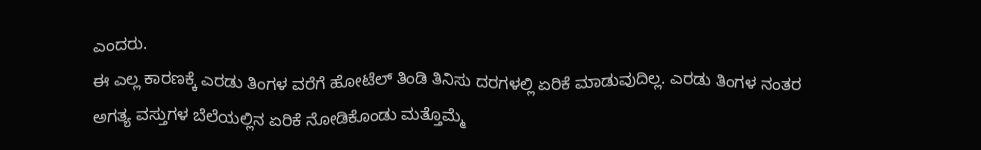ಎಂದರು.
ಈ ಎಲ್ಲ ಕಾರಣಕ್ಕೆ ಎರಡು ತಿಂಗಳ ವರೆಗೆ ಹೋಟೆಲ್ ತಿಂಡಿ ತಿನಿಸು ದರಗಳಲ್ಲಿ ಏರಿಕೆ ಮಾಡುವುದಿಲ್ಲ. ಎರಡು ತಿಂಗಳ ನಂತರ ಅಗತ್ಯ ವಸ್ತುಗಳ ಬೆಲೆಯಲ್ಲಿನ ಏರಿಕೆ ನೋಡಿಕೊಂಡು ಮತ್ತೊಮ್ಮೆ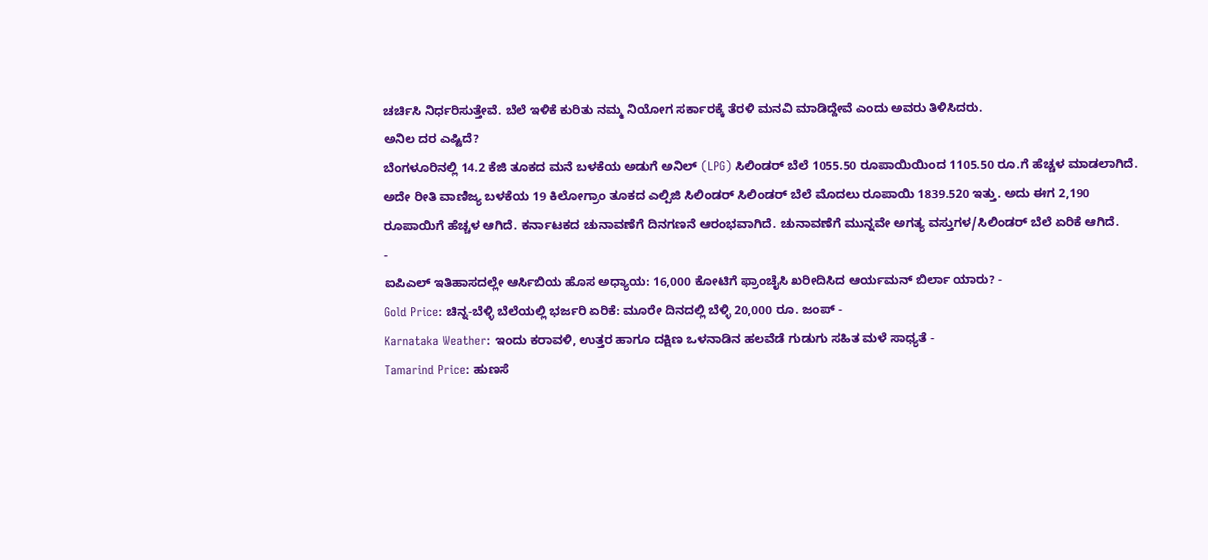ಚರ್ಚಿಸಿ ನಿರ್ಧರಿಸುತ್ತೇವೆ. ಬೆಲೆ ಇಳಿಕೆ ಕುರಿತು ನಮ್ಮ ನಿಯೋಗ ಸರ್ಕಾರಕ್ಕೆ ತೆರಳಿ ಮನವಿ ಮಾಡಿದ್ದೇವೆ ಎಂದು ಅವರು ತಿಳಿಸಿದರು.
ಅನಿಲ ದರ ಎಷ್ಟಿದೆ?
ಬೆಂಗಳೂರಿನಲ್ಲಿ 14.2 ಕೆಜಿ ತೂಕದ ಮನೆ ಬಳಕೆಯ ಅಡುಗೆ ಅನಿಲ್ (LPG) ಸಿಲಿಂಡರ್ ಬೆಲೆ 1055.50 ರೂಪಾಯಿಯಿಂದ 1105.50 ರೂ.ಗೆ ಹೆಚ್ಚಳ ಮಾಡಲಾಗಿದೆ. ಅದೇ ರೀತಿ ವಾಣಿಜ್ಯ ಬಳಕೆಯ 19 ಕಿಲೋಗ್ರಾಂ ತೂಕದ ಎಲ್ಪಿಜಿ ಸಿಲಿಂಡರ್ ಸಿಲಿಂಡರ್ ಬೆಲೆ ಮೊದಲು ರೂಪಾಯಿ 1839.520 ಇತ್ತು. ಅದು ಈಗ 2,190 ರೂಪಾಯಿಗೆ ಹೆಚ್ಚಳ ಆಗಿದೆ. ಕರ್ನಾಟಕದ ಚುನಾವಣೆಗೆ ದಿನಗಣನೆ ಆರಂಭವಾಗಿದೆ. ಚುನಾವಣೆಗೆ ಮುನ್ನವೇ ಅಗತ್ಯ ವಸ್ತುಗಳ/ಸಿಲಿಂಡರ್ ಬೆಲೆ ಏರಿಕೆ ಆಗಿದೆ.
-
ಐಪಿಎಲ್ ಇತಿಹಾಸದಲ್ಲೇ ಆರ್ಸಿಬಿಯ ಹೊಸ ಅಧ್ಯಾಯ: 16,000 ಕೋಟಿಗೆ ಫ್ರಾಂಚೈಸಿ ಖರೀದಿಸಿದ ಆರ್ಯಮನ್ ಬಿರ್ಲಾ ಯಾರು? -
Gold Price: ಚಿನ್ನ-ಬೆಳ್ಳಿ ಬೆಲೆಯಲ್ಲಿ ಭರ್ಜರಿ ಏರಿಕೆ: ಮೂರೇ ದಿನದಲ್ಲಿ ಬೆಳ್ಳಿ 20,000 ರೂ. ಜಂಪ್ -
Karnataka Weather: ಇಂದು ಕರಾವಳಿ, ಉತ್ತರ ಹಾಗೂ ದಕ್ಷಿಣ ಒಳನಾಡಿನ ಹಲವೆಡೆ ಗುಡುಗು ಸಹಿತ ಮಳೆ ಸಾಧ್ಯತೆ -
Tamarind Price: ಹುಣಸೆ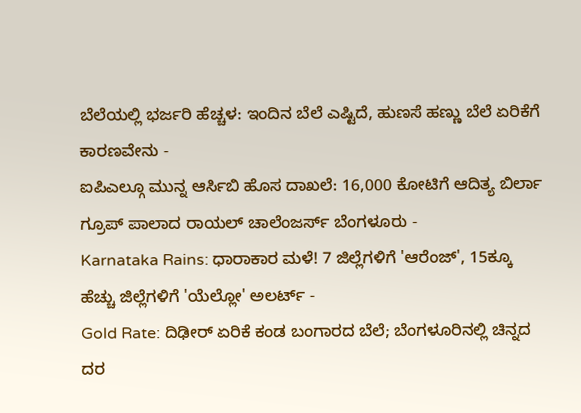ಬೆಲೆಯಲ್ಲಿ ಭರ್ಜರಿ ಹೆಚ್ಚಳ: ಇಂದಿನ ಬೆಲೆ ಎಷ್ಟಿದೆ, ಹುಣಸೆ ಹಣ್ಣು ಬೆಲೆ ಏರಿಕೆಗೆ ಕಾರಣವೇನು -
ಐಪಿಎಲ್ಗೂ ಮುನ್ನ ಆರ್ಸಿಬಿ ಹೊಸ ದಾಖಲೆ: 16,000 ಕೋಟಿಗೆ ಆದಿತ್ಯ ಬಿರ್ಲಾ ಗ್ರೂಪ್ ಪಾಲಾದ ರಾಯಲ್ ಚಾಲೆಂಜರ್ಸ್ ಬೆಂಗಳೂರು -
Karnataka Rains: ಧಾರಾಕಾರ ಮಳೆ! 7 ಜಿಲ್ಲೆಗಳಿಗೆ 'ಆರೆಂಜ್', 15ಕ್ಕೂ ಹೆಚ್ಚು ಜಿಲ್ಲೆಗಳಿಗೆ 'ಯೆಲ್ಲೋ' ಅಲರ್ಟ್ -
Gold Rate: ದಿಢೀರ್ ಏರಿಕೆ ಕಂಡ ಬಂಗಾರದ ಬೆಲೆ; ಬೆಂಗಳೂರಿನಲ್ಲಿ ಚಿನ್ನದ ದರ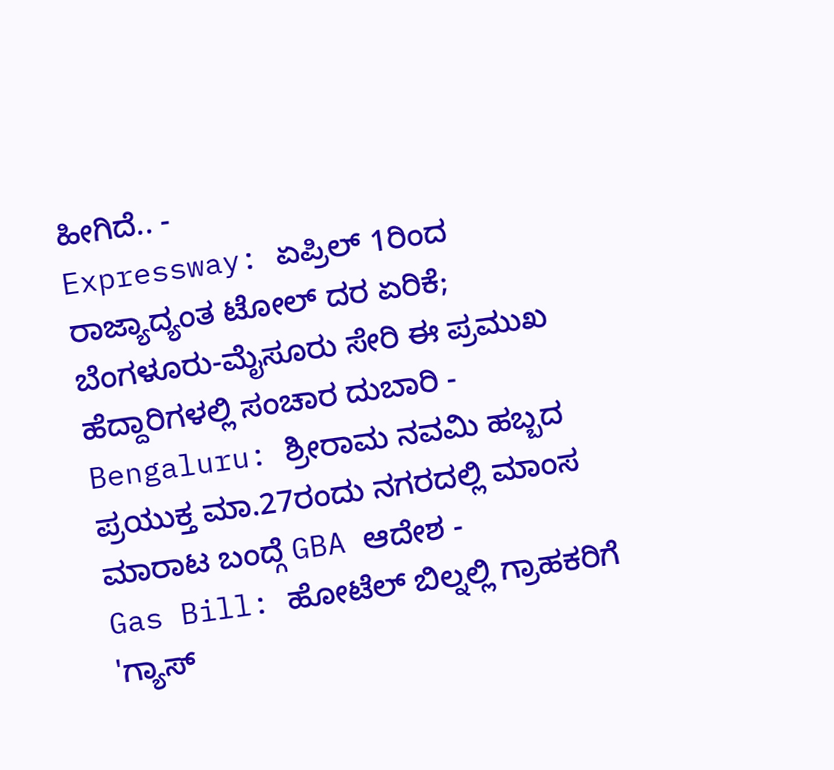ಹೀಗಿದೆ.. -
Expressway: ಏಪ್ರಿಲ್ 1ರಿಂದ ರಾಜ್ಯಾದ್ಯಂತ ಟೋಲ್ ದರ ಏರಿಕೆ; ಬೆಂಗಳೂರು-ಮೈಸೂರು ಸೇರಿ ಈ ಪ್ರಮುಖ ಹೆದ್ದಾರಿಗಳಲ್ಲಿ ಸಂಚಾರ ದುಬಾರಿ -
Bengaluru: ಶ್ರೀರಾಮ ನವಮಿ ಹಬ್ಬದ ಪ್ರಯುಕ್ತ ಮಾ.27ರಂದು ನಗರದಲ್ಲಿ ಮಾಂಸ ಮಾರಾಟ ಬಂದ್ಗೆ GBA ಆದೇಶ -
Gas Bill: ಹೋಟೆಲ್ ಬಿಲ್ನಲ್ಲಿ ಗ್ರಾಹಕರಿಗೆ 'ಗ್ಯಾಸ್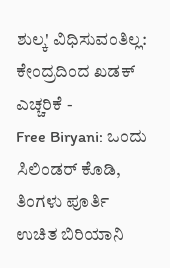ಶುಲ್ಕ' ವಿಧಿಸುವಂತಿಲ್ಲ: ಕೇಂದ್ರದಿಂದ ಖಡಕ್ ಎಚ್ಚರಿಕೆ -
Free Biryani: ಒಂದು ಸಿಲಿಂಡರ್ ಕೊಡಿ, ತಿಂಗಳು ಪೂರ್ತಿ ಉಚಿತ ಬಿರಿಯಾನಿ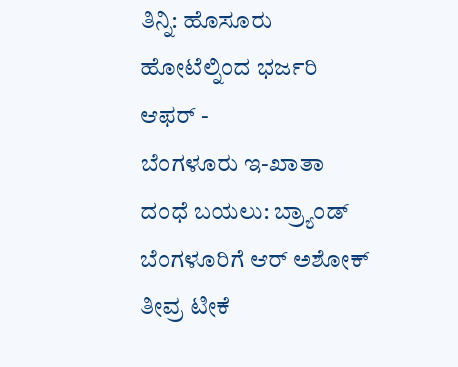ತಿನ್ನಿ: ಹೊಸೂರು ಹೋಟೆಲ್ನಿಂದ ಭರ್ಜರಿ ಆಫರ್ -
ಬೆಂಗಳೂರು ಇ-ಖಾತಾ ದಂಧೆ ಬಯಲು: ಬ್ರ್ಯಾಂಡ್ ಬೆಂಗಳೂರಿಗೆ ಆರ್ ಅಶೋಕ್ ತೀವ್ರ ಟೀಕೆ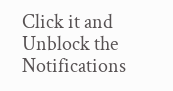Click it and Unblock the Notifications